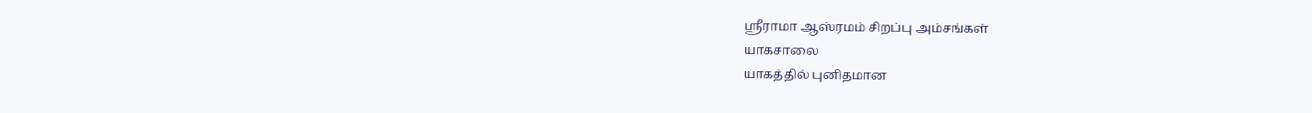ஸ்ரீராமா ஆஸ்ரமம் சிறப்பு அம்சங்கள்
யாகசாலை
யாகத்தில் புனிதமான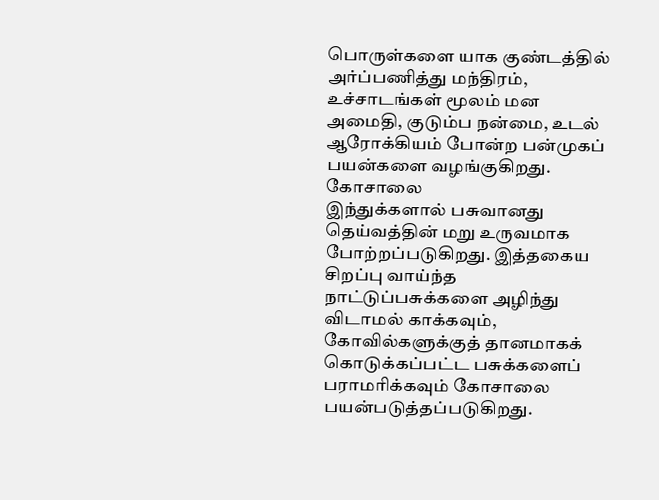பொருள்களை யாக குண்டத்தில் அர்ப்பணித்து மந்திரம், உச்சாடங்கள் மூலம் மன அமைதி, குடும்ப நன்மை, உடல் ஆரோக்கியம் போன்ற பன்முகப் பயன்களை வழங்குகிறது.
கோசாலை
இந்துக்களால் பசுவானது தெய்வத்தின் மறு உருவமாக போற்றப்படுகிறது. இத்தகைய சிறப்பு வாய்ந்த நாட்டுப்பசுக்களை அழிந்து விடாமல் காக்கவும், கோவில்களுக்குத் தானமாகக் கொடுக்கப்பட்ட பசுக்களைப் பராமரிக்கவும் கோசாலை பயன்படுத்தப்படுகிறது.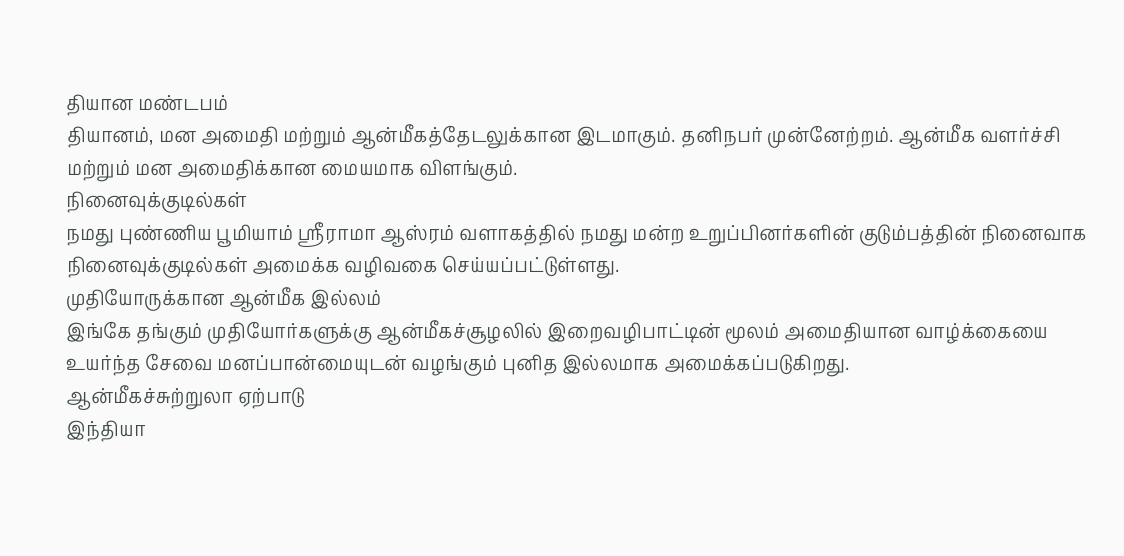தியான மண்டபம்
தியானம், மன அமைதி மற்றும் ஆன்மீகத்தேடலுக்கான இடமாகும். தனிநபர் முன்னேற்றம். ஆன்மீக வளர்ச்சி மற்றும் மன அமைதிக்கான மையமாக விளங்கும்.
நினைவுக்குடில்கள்
நமது புண்ணிய பூமியாம் ஸ்ரீராமா ஆஸ்ரம் வளாகத்தில் நமது மன்ற உறுப்பினர்களின் குடும்பத்தின் நினைவாக நினைவுக்குடில்கள் அமைக்க வழிவகை செய்யப்பட்டுள்ளது.
முதியோருக்கான ஆன்மீக இல்லம்
இங்கே தங்கும் முதியோர்களுக்கு ஆன்மீகச்சூழலில் இறைவழிபாட்டின் மூலம் அமைதியான வாழ்க்கையை உயர்ந்த சேவை மனப்பான்மையுடன் வழங்கும் புனித இல்லமாக அமைக்கப்படுகிறது.
ஆன்மீகச்சுற்றுலா ஏற்பாடு
இந்தியா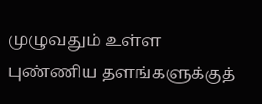முழுவதும் உள்ள புண்ணிய தளங்களுக்குத்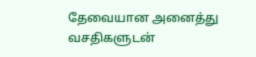தேவையான அனைத்து வசதிகளுடன்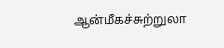ஆன்மீகச்சுற்றுலா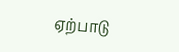ஏற்பாடு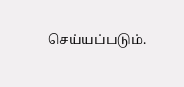செய்யப்படும்.